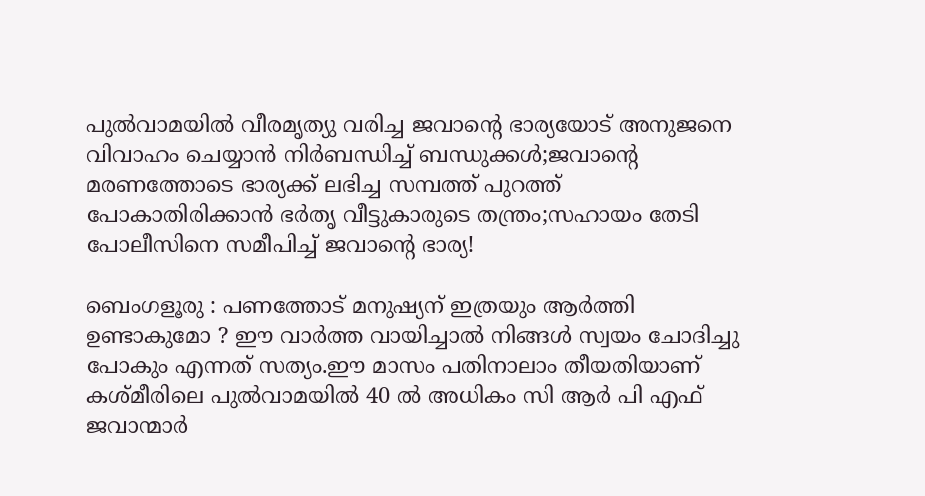പുല്‍വാമയില്‍ വീരമൃത്യു വരിച്ച ജവാന്റെ ഭാര്യയോട് അനുജനെ വിവാഹം ചെയ്യാന്‍ നിര്‍ബന്ധിച്ച് ബന്ധുക്കള്‍;ജവാന്റെ മരണത്തോടെ ഭാര്യക്ക്‌ ലഭിച്ച സമ്പത്ത് പുറത്ത് പോകാതിരിക്കാന്‍ ഭര്‍തൃ വീട്ടുകാരുടെ തന്ത്രം;സഹായം തേടി പോലീസിനെ സമീപിച്ച് ജവാന്റെ ഭാര്യ!

ബെംഗളൂരു : പണത്തോട് മനുഷ്യന് ഇത്രയും ആര്‍ത്തി ഉണ്ടാകുമോ ? ഈ വാര്‍ത്ത‍ വായിച്ചാല്‍ നിങ്ങള്‍ സ്വയം ചോദിച്ചു പോകും എന്നത് സത്യം.ഈ മാസം പതിനാലാം തീയതിയാണ് കശ്മീരിലെ പുല്‍വാമയില്‍ 40 ല്‍ അധികം സി ആര്‍ പി എഫ് ജവാന്മാര്‍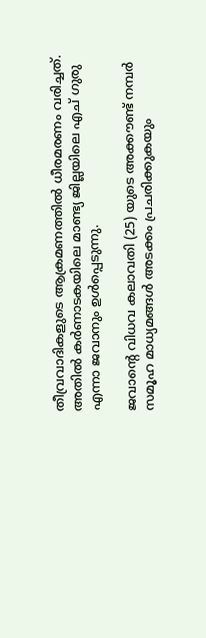തീവ്രവാദികളുടെ ആക്രമണത്തില്‍ ധീരമരണം വരിച്ചത്‌. അതില്‍ കര്‍ണാടകയിലെ മാണ്ട്യ ജില്ലയിലെ എച് ഗുരു എന്നാ ജവാനും ഉള്‍പ്പെടുന്നു.

ജവാന്റെ വിധവ കലാവതി (25) യുടെ അക്കൗണ്ട്‌ നമ്പര്‍ സമൂഹ മാധ്യമങ്ങള്‍ അടക്കം പ്രചരിക്കുകയും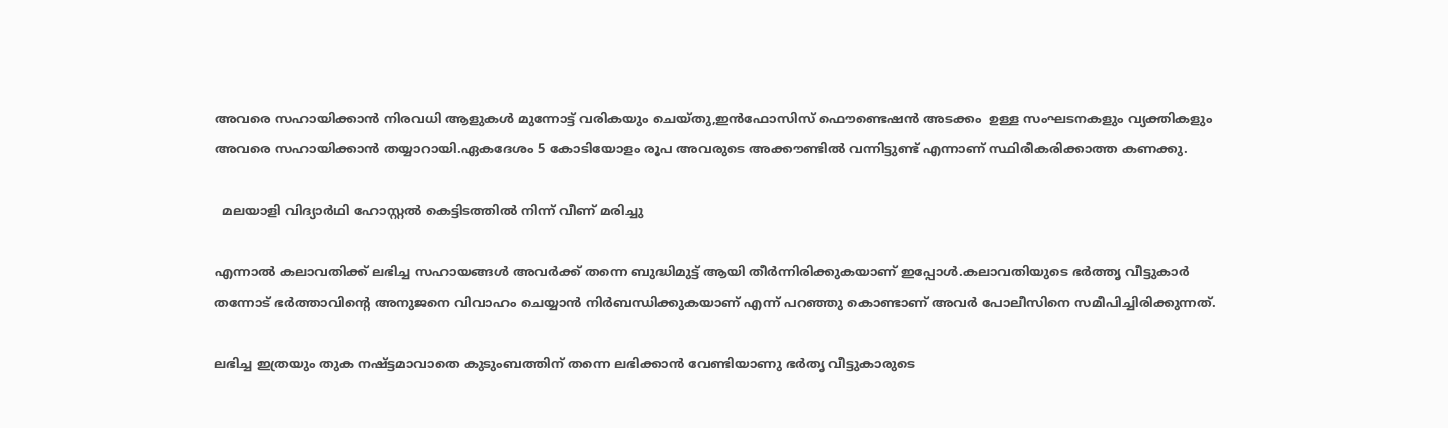അവരെ സഹായിക്കാന്‍ നിരവധി ആളുകള്‍ മുന്നോട്ട് വരികയും ചെയ്തു,ഇന്‍ഫോസിസ് ഫൌണ്ടെഷന്‍ അടക്കം  ഉള്ള സംഘടനകളും വ്യക്തികളും അവരെ സഹായിക്കാന്‍ തയ്യാറായി.ഏകദേശം 5 കോടിയോളം രൂപ അവരുടെ അക്കൗണ്ടില്‍ വന്നിട്ടുണ്ട് എന്നാണ് സ്ഥിരീകരിക്കാത്ത കണക്കു.

  മലയാളി വിദ്യാർഥി ഹോസ്റ്റൽ കെട്ടിടത്തിൽ നിന്ന് വീണ് മരിച്ചു

എന്നാല്‍ കലാവതിക്ക് ലഭിച്ച സഹായങ്ങള്‍ അവര്‍ക്ക് തന്നെ ബുദ്ധിമുട്ട് ആയി തീര്‍ന്നിരിക്കുകയാണ് ഇപ്പോള്‍.കലാവതിയുടെ ഭര്‍ത്തൃ വീട്ടുകാര്‍ തന്നോട് ഭര്‍ത്താവിന്റെ അനുജനെ വിവാഹം ചെയ്യാന്‍ നിര്‍ബന്ധിക്കുകയാണ്‌ എന്ന് പറഞ്ഞു കൊണ്ടാണ് അവര്‍ പോലീസിനെ സമീപിച്ചിരിക്കുന്നത്.

ലഭിച്ച ഇത്രയും തുക നഷ്ട്ടമാവാതെ കുടുംബത്തിന് തന്നെ ലഭിക്കാന്‍ വേണ്ടിയാണു ഭര്‍തൃ വീട്ടുകാരുടെ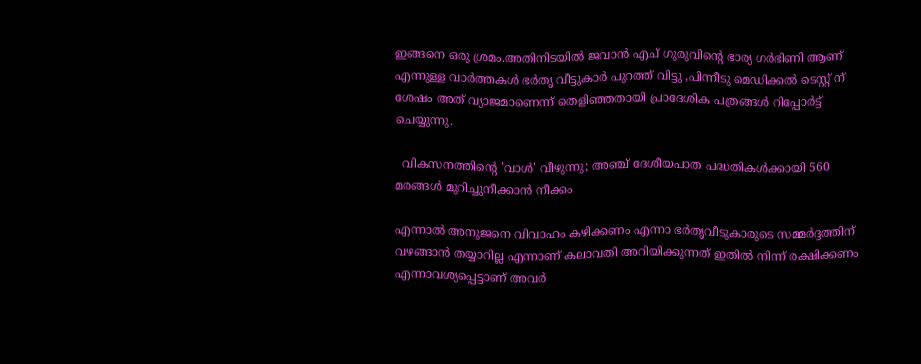ഇങ്ങനെ ഒരു ശ്രമം.അതിനിടയില്‍ ജവാന്‍ എച് ഗുരുവിന്റെ ഭാര്യ ഗര്‍ഭിണി ആണ് എന്നുള്ള വാര്‍ത്തകള്‍ ഭര്‍തൃ വീട്ടുകാര്‍ പുറത്ത് വിട്ടു ,പിന്നീടു മെഡിക്കല്‍ ടെസ്റ്റ്‌ ന് ശേഷം അത് വ്യാജമാണെന്ന് തെളിഞ്ഞതായി പ്രാദേശിക പത്രങ്ങള്‍ റിപ്പോര്‍ട്ട്‌ ചെയ്യുന്നു.

  വികസനത്തിന്റെ 'വാൾ' വീഴുന്നു; അഞ്ച് ദേശീയപാത പദ്ധതികൾക്കായി 560 മരങ്ങൾ മുറിച്ചുനീക്കാൻ നീക്കം

എന്നാല്‍ അനുജനെ വിവാഹം കഴിക്കണം എന്നാ ഭര്‍തൃവീടുകാരുടെ സമ്മര്‍ദ്ദത്തിന് വഴങ്ങാന്‍ തയ്യാറില്ല എന്നാണ് കലാവതി അറിയിക്കുന്നത് ഇതില്‍ നിന്ന് രക്ഷിക്കണം എന്നാവശ്യപ്പെട്ടാണ് അവര്‍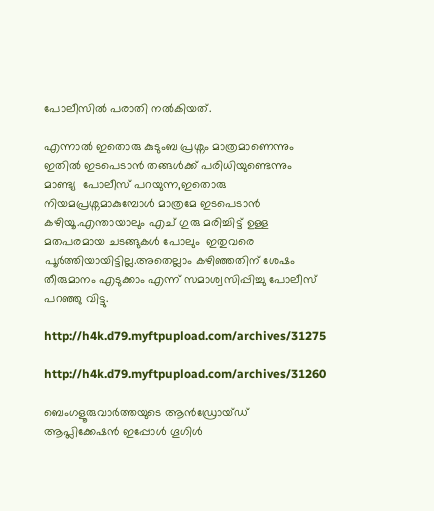പോലീസില്‍ പരാതി നല്‍കിയത്.

എന്നാല്‍ ഇതൊരു കുടുംബ പ്രശ്നം മാത്രമാണെന്നും ഇതില്‍ ഇടപെടാന്‍ തങ്ങള്‍ക്ക് പരിധിയുണ്ടെന്നും മാണ്ട്യ  പോലീസ് പറയുന്ന,ഇതൊരു നിയമപ്രശ്നമാകുമ്പോള്‍ മാത്രമേ ഇടപെടാന്‍ കഴിയൂ.എന്തായാലും എച് ഗുരു മരിച്ചിട്ട് ഉള്ള മതപരമായ ചടങ്ങുകള്‍ പോലും  ഇതുവരെ പൂര്‍ത്തിയായിട്ടില്ല.അതെല്ലാം കഴിഞ്ഞതിന് ശേഷം തീരുമാനം എടുക്കാം എന്ന് സമാശ്വസിപ്പിച്ചു പോലീസ് പറഞ്ഞു വിട്ടു.

http://h4k.d79.myftpupload.com/archives/31275

http://h4k.d79.myftpupload.com/archives/31260

ബെംഗളൂരുവാർത്തയുടെ ആൻഡ്രോയ്ഡ് ആപ്ലിക്കേഷൻ ഇപ്പോൾ ഗൂഗിൾ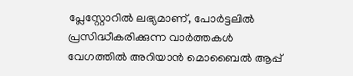പ്ലേസ്റ്റോറിൽ ലഭ്യമാണ്, പോർട്ടലിൽ പ്രസിദ്ധീകരിക്കുന്ന വാർത്തകൾ വേഗത്തിൽ അറിയാൻ മൊബൈൽ ആപ്പ്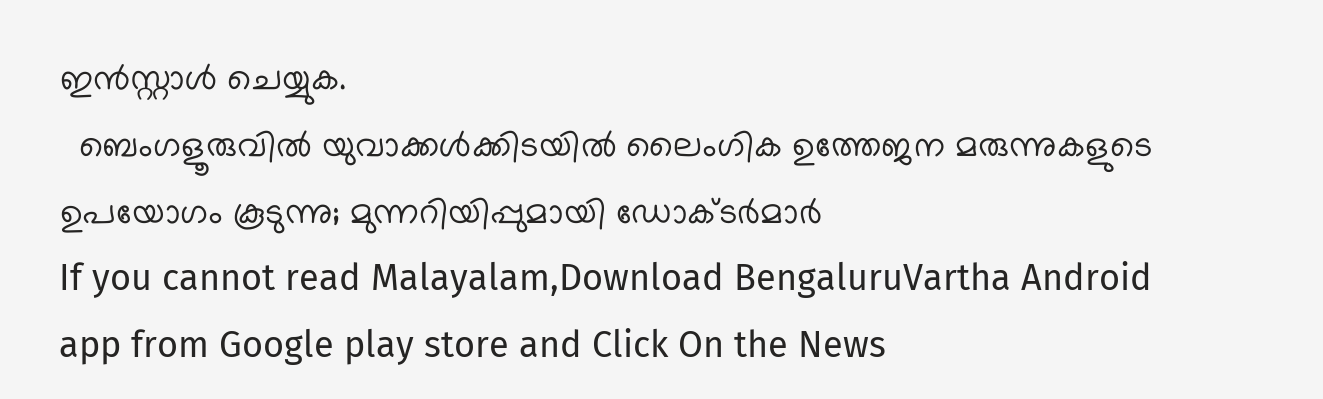ഇൻസ്റ്റാൾ ചെയ്യുക.
  ബെംഗളൂരുവിൽ യുവാക്കൾക്കിടയിൽ ലൈംഗിക ഉത്തേജന മരുന്നുകളുടെ ഉപയോഗം കൂടുന്നു; മുന്നറിയിപ്പുമായി ഡോക്ടർമാർ
If you cannot read Malayalam,Download BengaluruVartha Android app from Google play store and Click On the News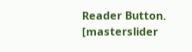Reader Button. [masterslider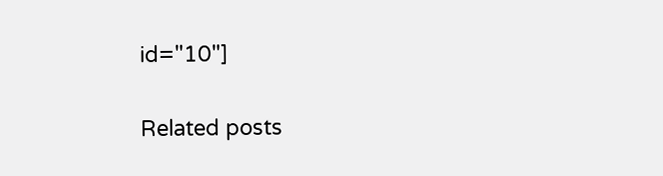id="10"]

Related posts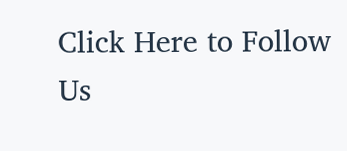Click Here to Follow Us